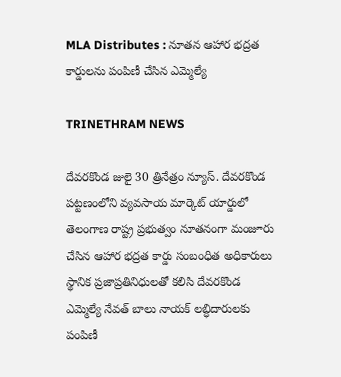MLA Distributes : నూతన ఆహార భద్రత కార్డులను పంపిణీ చేసిన ఎమ్మెల్యే

TRINETHRAM NEWS

దేవరకొండ జులై 30 త్రినేత్రం న్యూస్. దేవరకొండ పట్టణంలోని వ్యవసాయ మార్కెట్ యార్డులో తెలంగాణ రాష్ట్ర ప్రభుత్వం నూతనంగా మంజూరు చేసిన ఆహార భద్రత కార్డు సంబంధిత అధికారులు స్థానిక ప్రజాప్రతినిధులతో కలిసి దేవరకొండ ఎమ్మెల్యే నేవత్ బాలు నాయక్ లబ్ధిదారులకు పంపిణీ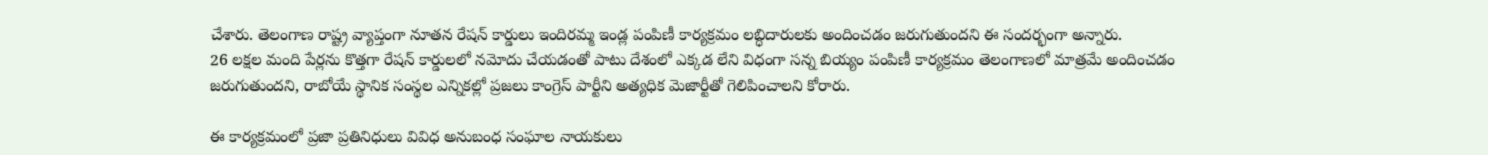చేశారు. తెలంగాణ రాష్ట్ర వ్యాప్తంగా నూతన రేషన్ కార్డులు ఇందిరమ్మ ఇండ్ల పంపిణీ కార్యక్రమం లబ్ధిదారులకు అందించడం జరుగుతుందని ఈ సందర్భంగా అన్నారు.
26 లక్షల మంది పేర్లను కొత్తగా రేషన్ కార్డులలో నమోదు చేయడంతో పాటు దేశంలో ఎక్కడ లేని విధంగా సన్న బియ్యం పంపిణీ కార్యక్రమం తెలంగాణలో మాత్రమే అందించడం జరుగుతుందని, రాబోయే స్థానిక సంస్థల ఎన్నికల్లో ప్రజలు కాంగ్రెస్ పార్టీని అత్యధిక మెజార్టీతో గెలిపించాలని కోరారు.

ఈ కార్యక్రమంలో ప్రజా ప్రతినిధులు వివిధ అనుబంధ సంఘాల నాయకులు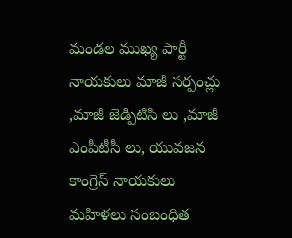మండల ముఖ్య పార్టీ నాయకులు మాజీ సర్పంచ్లు ,మాజీ జెడ్పిటిసి లు ,మాజీ ఎంపీటీసీ లు, యువజన కాంగ్రెస్ నాయకులు మహిళలు సంబంధిత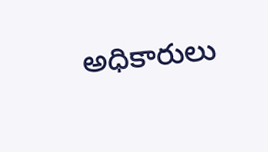అధికారులు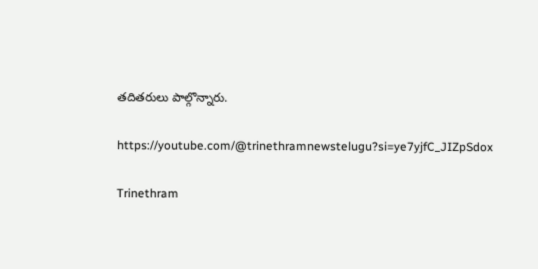తదితరులు పాల్గొన్నారు.

https://youtube.com/@trinethramnewstelugu?si=ye7yjfC_JIZpSdox

Trinethram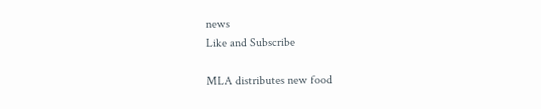news
Like and Subscribe

MLA distributes new food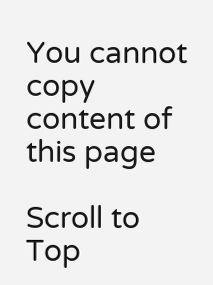You cannot copy content of this page

Scroll to Top